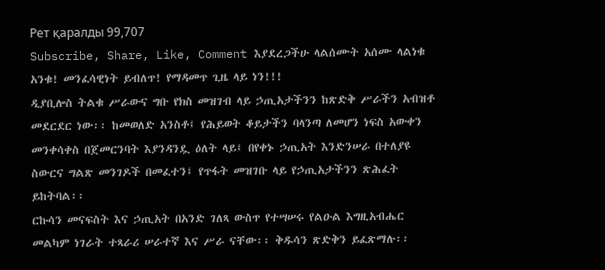Рет қаралды 99,707
Subscribe, Share, Like, Comment እያደረጋችሁ ላልሰሙት አሰሙ ላልነቁ አንቁ! መንፈሳዊነት ይብለጥ! የማዳመጥ ጊዜ ላይ ነን!!!
ዲያቢሎስ ትልቁ ሥራውና ግቡ የክስ መዝገብ ላይ ኃጢአታችንን ከጽድቅ ሥራችን አብዝቶ መደርደር ነው፡፡ ከመወለድ አንስቶ፤ የሕይወት ቆይታችን ባላንጣ ለመሆን ነፍስ አውቀን መንቀሳቀስ በጀመርንባት እያንዳንዷ ዕለት ላይ፤ በየቀኑ ኃጢአት እንድንሠራ በተለያዩ ስውርና ግልጽ መንገዶች በመፈተን፤ የጥፋት መዝገቡ ላይ የኃጢአታችንን ጽሕፈት ይከትባል፡፡
ርኩሳን መናፍስት እና ኃጢአት በአንድ ገለጻ ውስጥ የተሣሠሩ የልዑል እግዚአብሔር መልካም ነገራት ተጻራሪ ሠራተኛ እና ሥራ ናቸው፡፡ ቅዱሳን ጽድቅን ይፈጽማሉ፡፡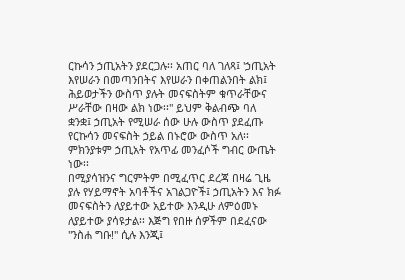ርኩሳን ኃጢአትን ያደርጋሉ፡፡ አጠር ባለ ገለጻ፤ 'ኃጢአት እየሠራን በመጣንበትና እየሠራን በቀጠልንበት ልክ፤ ሕይወታችን ውስጥ ያሉት መናፍስትም ቁጥራቸውና ሥራቸው በዛው ልክ ነው፡፡" ይህም ቅልብጭ ባለ ቋንቋ፤ ኃጢአት የሚሠራ ሰው ሁሉ ውስጥ ያደፈጡ የርኩሳን መናፍስት ኃይል በኑሮው ውስጥ አለ፡፡ ምክንያቱም ኃጢአት የአጥፊ መንፈሶች ግብር ውጤት ነው፡፡
በሚያሳዝንና ግርምትም በሚፈጥር ደረጃ በዛሬ ጊዜ ያሉ የሃይማኖት አባቶችና አገልጋዮች፤ ኃጢአትን እና ክፉ መናፍስትን ለያይተው አይተው እንዲሁ ለምዕመኑ ለያይተው ያሳዩታል፡፡ እጅግ የበዙ ሰዎችም በደፈናው "ንስሐ ግቡ!" ሲሉ እንጂ፤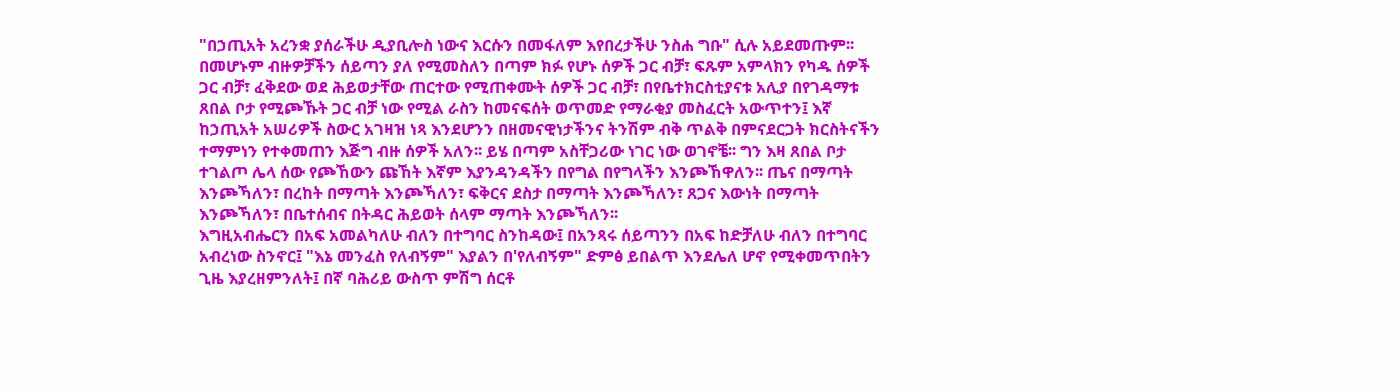"በኃጢአት አረንቋ ያሰራችሁ ዲያቢሎስ ነውና እርሱን በመፋለም እየበረታችሁ ንስሐ ግቡ" ሲሉ አይደመጡም፡፡ በመሆኑም ብዙዎቻችን ሰይጣን ያለ የሚመስለን በጣም ክፉ የሆኑ ሰዎች ጋር ብቻ፣ ፍጹም አምላክን የካዱ ሰዎች ጋር ብቻ፣ ፈቅደው ወደ ሕይወታቸው ጠርተው የሚጠቀሙት ሰዎች ጋር ብቻ፣ በየቤተክርስቲያናቱ አሊያ በየገዳማቱ ጸበል ቦታ የሚጮኹት ጋር ብቻ ነው የሚል ራስን ከመናፍሰት ወጥመድ የማራቂያ መስፈርት አውጥተን፤ እኛ ከኃጢአት አሠሪዎች ስውር አገዛዝ ነጻ እንደሆንን በዘመናዊነታችንና ትንሽም ብቅ ጥልቅ በምናደርጋት ክርስትናችን ተማምነን የተቀመጠን እጅግ ብዙ ሰዎች አለን፡፡ ይሄ በጣም አስቸጋሪው ነገር ነው ወገኖቼ፡፡ ግን እዛ ጸበል ቦታ ተገልጦ ሌላ ሰው የጮኸውን ጩኸት እኛም እያንዳንዳችን በየግል በየግላችን እንጮኸዋለን፡፡ ጤና በማጣት እንጮኻለን፣ በረከት በማጣት እንጮኻለን፣ ፍቅርና ደስታ በማጣት እንጮኻለን፣ ጸጋና እውነት በማጣት እንጮኻለን፣ በቤተሰብና በትዳር ሕይወት ሰላም ማጣት እንጮኻለን፡፡
እግዚአብሔርን በአፍ አመልካለሁ ብለን በተግባር ስንከዳው፤ በአንጻሩ ሰይጣንን በአፍ ከድቻለሁ ብለን በተግባር አብረነው ስንኖር፤ "እኔ መንፈስ የለብኝም" እያልን በ'የለብኝም" ድምፅ ይበልጥ እንደሌለ ሆኖ የሚቀመጥበትን ጊዜ እያረዘምንለት፤ በኛ ባሕሪይ ውስጥ ምሽግ ሰርቶ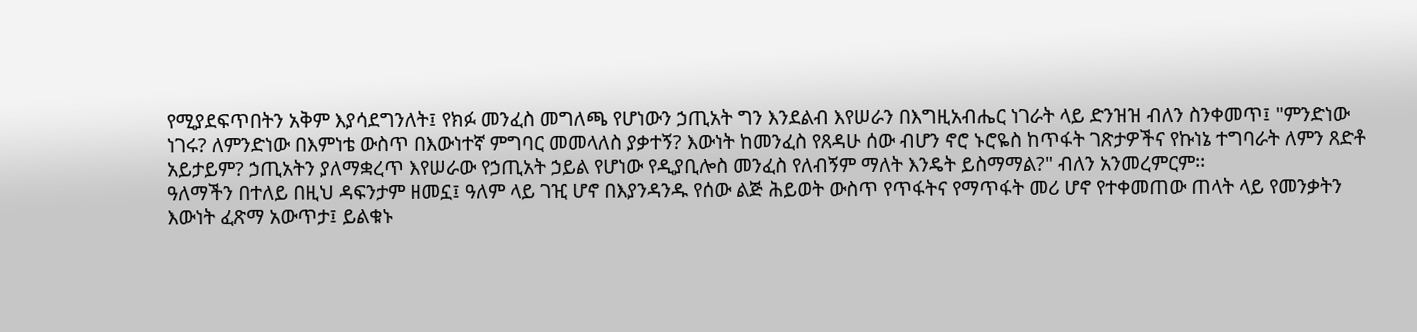የሚያደፍጥበትን አቅም እያሳደግንለት፤ የክፉ መንፈስ መግለጫ የሆነውን ኃጢአት ግን እንደልብ እየሠራን በእግዚአብሔር ነገራት ላይ ድንዝዝ ብለን ስንቀመጥ፤ "ምንድነው ነገሩ? ለምንድነው በእምነቴ ውስጥ በእውነተኛ ምግባር መመላለስ ያቃተኝ? እውነት ከመንፈስ የጸዳሁ ሰው ብሆን ኖሮ ኑሮዬስ ከጥፋት ገጽታዎችና የኩነኔ ተግባራት ለምን ጸድቶ አይታይም? ኃጢአትን ያለማቋረጥ እየሠራው የኃጢአት ኃይል የሆነው የዲያቢሎስ መንፈስ የለብኝም ማለት እንዴት ይስማማል?" ብለን አንመረምርም፡፡
ዓለማችን በተለይ በዚህ ዳፍንታም ዘመኗ፤ ዓለም ላይ ገዢ ሆኖ በእያንዳንዱ የሰው ልጅ ሕይወት ውስጥ የጥፋትና የማጥፋት መሪ ሆኖ የተቀመጠው ጠላት ላይ የመንቃትን እውነት ፈጽማ አውጥታ፤ ይልቁኑ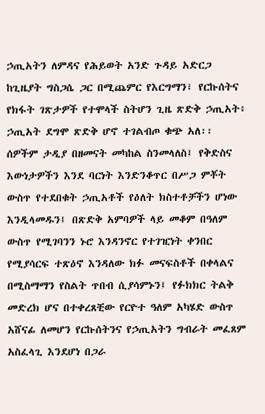ኃጢአትን ለምዳና የሕይወት አንድ ጉዳይ አድርጋ ከጊዜያት ግስጋሴ ጋር በሚጨምር የእርግማን፣ የርኩሰትና የክፋት ገጽታዎች የተሞላች ስትሆን ጊዜ ጽድቅ ኃጢአት፥ ኃጢአት ደግሞ ጽድቅ ሆኖ ተገልብጦ ቁጭ አለ፡፡
ሰዎችም ታዲያ በዘመናት መካከል ስንመላለስ፤ የቅድስና እውነታዎችን እንደ ባርነት እንድንቆጥር በሥጋ ምቾት ውስጥ የተደበቁት ኃጢአቶች የዕለት ክስተቶቻችን ሆነው እንዲላመዱን፤ በጽድቅ አምባዎች ላይ መቆም በዓለም ውስጥ የሚገባንን ኑሮ እንዳንኖር የተገዢነት ቀንበር የሚያሳርፍ ተጽዕኖ እንዳለው ክፉ መናፍስቶች በቀላልና በሚስማማን የስልት ጥበብ ሲያሳምኑን፤ የፉክክር ትልቅ መድረክ ሆና በተቀረጸቺው የርዮተ ዓለም አካሄድ ውስጥ አሸናፊ ለመሆን የርኩሰትንና የኃጢአትን ግብራት መፈጸም አስፈላጊ እንደሆነ በጋራ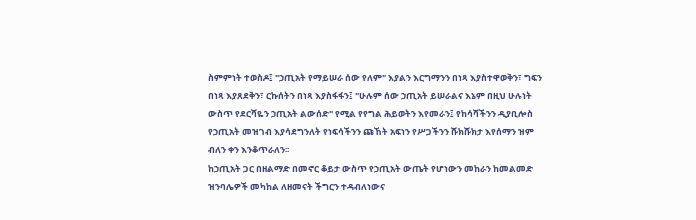ስምምነት ተወስዶ፤ "ኃጢአት የማይሠራ ሰው የለም" እያልን እርግማንን በነጻ እያስተዋወቅን፣ ግፍን በነጻ እያጸደቅን፣ ርኩሰትን በነጻ እያስፋፋን፤ "ሁሉም ሰው ኃጢአት ይሠራልና እኔም በዚህ ሁሉነት ውስጥ የደርሻዬን ኃጢአት ልውሰድ" የሚል የየግል ሕይወትን እየመራን፤ የከሳሻችንን ዲያቢሎስ የኃጢአት መዝገብ እያሳደግንለት የነፍሳችንን ጩኸት አፍነን የሥጋችንን ሹክሹክታ እየሰማን ዝም ብለን ቀን እንቆጥራለን፡፡
ከኃጢአት ጋር በዘልማድ በመኖር ቆይታ ውስጥ የኃጢአት ውጤት የሆነውን መከራን ከመልመድ ዝንባሌዎች መካከል ለዘመናት ችግርን ተዳብለነውና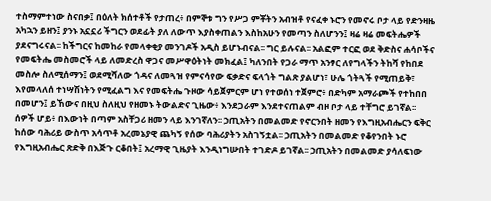ተስማምተነው ስናበቃ፤ በዕለት ክሰተቶች የታጠረ፥ በምኞቱ ግን የሥጋ ምቾትን አብዝቶ የናፈቀ ኑሮን የመኖሩ ቦታ ላይ የድንዛዜ አካኋን ይዘን፤ ያንኑ አኗኗሪ ችግርን ወደፊት ያለ ለውጥ እያስቀጠልን እስከአሁን የመጣን ስለሆንን፤ ዛሬ ዛሬ መፍትሔዎች ያደናግሩናል፡፡ ከችግርና ከመከራ የመላቀቂያ መንገዶች አዲስ ይሆኑብናል፡፡ ግር ይሉናል፡፡ አልፎም ተርፎ ወደ ቅድስና ሐሳቦችና የመፍትሔ መስመሮች ላይ ለመድረስ ዋጋና መሥዋዕትነት መክፈል፤ ካለንበት የጋራ ማጥ አንፃር ለየግላችን ትከሻ የከበደ መስሎ ስለሚሰማን፤ ወደሚሻለው ጎዳና ለመጓዝ የምናሳየው ፍቃድና ፍላጎት ግልጽ ያልሆነ፣ ሁሌ ጎትጓች የሚጠይቅ፣ እየመላለሰ ተነሣሽነትን የሚፈልግ እና የመፍትሔ ጉዞው ሳይጀምርም ሆነ የተወሰነ ተጀምሮ፥ በድካም አማራጮች የተከበበ በመሆን፤ ይኸውና በዚህ ስለዚህ የዘመኑ ትውልድና ጊዜው፥ እንደጋራም እንደተናጠልም ብዞ ቦታ ላይ ተቸግሮ ይገኛል፡፡
ሰዎች ሆይ፥ በእውነት በጣም አስቸጋሪ ዘመን ላይ እንገኛለን፡፡ ኃጢአትን በመልመድ የኖርንበት ዘመን የእግዚአብሔርን ፍቅር ከሰው ባሕሪይ ውስጥ አሳጥቶ አረመኔያዊ ጨካኝ የሰው ባሕሪያትን አስገኝቷል፡፡ ኃጢአትን በመልመድ የቆየንበት ኑሮ የእግዚአብሔር ጽድቅ በእጅጉ ርቆበት፤ አረማዊ ጊዜያት እንዲነግሡበት ተገድዶ ይገኛል፡፡ ኃጢአትን በመልመድ ያሳለፍነው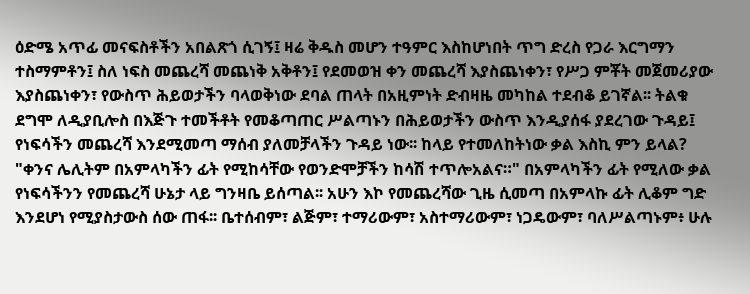ዕድሜ አጥፊ መናፍስቶችን አበልጽጎ ሲገኝ፤ ዛሬ ቅዱስ መሆን ተዓምር እስከሆነበት ጥግ ድረስ የጋራ እርግማን ተስማምቶን፤ ስለ ነፍስ መጨረሻ መጨነቅ አቅቶን፤ የደመወዝ ቀን መጨረሻ እያስጨነቀን፣ የሥጋ ምቾት መጀመሪያው እያስጨነቀን፣ የውስጥ ሕይወታችን ባላወቅነው ደባል ጠላት በአዚምነት ድብዛዜ መካከል ተደብቆ ይገኛል፡፡ ትልቁ ደግሞ ለዲያቢሎስ በእጅጉ ተመችቶት የመቆጣጠር ሥልጣኑን በሕይወታችን ውስጥ እንዲያሰፋ ያደረገው ጉዳይ፤ የነፍሳችን መጨረሻ እንደሚመጣ ማሰብ ያለመቻላችን ጉዳይ ነው፡፡ ከላይ የተመለከትነው ቃል እስኪ ምን ይላል? "ቀንና ሌሊትም በአምላካችን ፊት የሚከሳቸው የወንድሞቻችን ከሳሽ ተጥሎአልና።" በአምላካችን ፊት የሚለው ቃል የነፍሳችንን የመጨረሻ ሁኔታ ላይ ግንዛቤ ይሰጣል፡፡ አሁን እኮ የመጨረሻው ጊዜ ሲመጣ በአምላኩ ፊት ሊቆም ግድ እንደሆነ የሚያስታውስ ሰው ጠፋ፡፡ ቤተሰብም፣ ልጅም፣ ተማሪውም፣ አስተማሪውም፣ ነጋዴውም፣ ባለሥልጣኑም፥ ሁሉ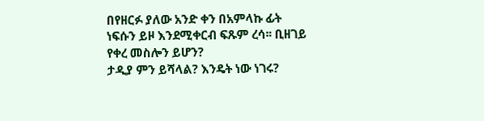በየዘርፉ ያለው አንድ ቀን በአምላኩ ፊት ነፍሱን ይዞ እንደሚቀርብ ፍጹም ረሳ፡፡ ቢዘገይ የቀረ መስሎን ይሆን?
ታዲያ ምን ይሻላል? እንዴት ነው ነገሩ?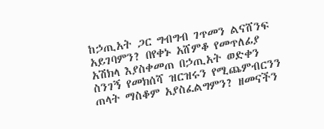ከኃጢአት ጋር ግብግብ ገጥመን ልናሸንፍ አይገባምን? በየቀኑ አሸምቆ የመጥለፊያ አሽክላ እያስቀመጠ በኃጢአት ወድቀን ስንገኝ የመክሰሻ ዝርዝሩን የሚጨምብርንን ጠላት ማስቆም አያስፈልግምን? ዘመናችን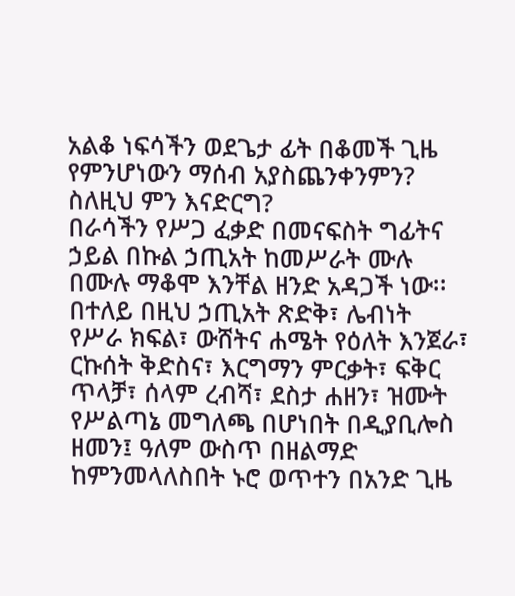አልቆ ነፍሳችን ወደጌታ ፊት በቆመች ጊዜ የምንሆነውን ማሰብ አያስጨንቀንምን? ስለዚህ ምን እናድርግ?
በራሳችን የሥጋ ፈቃድ በመናፍስት ግፊትና ኃይል በኩል ኃጢአት ከመሥራት ሙሉ በሙሉ ማቆሞ እንቸል ዘንድ አዳጋች ነው፡፡ በተለይ በዚህ ኃጢአት ጽድቅ፣ ሌብነት የሥራ ክፍል፣ ውሸትና ሐሜት የዕለት እንጀራ፣ ርኩሰት ቅድስና፣ እርግማን ምርቃት፣ ፍቅር ጥላቻ፣ ሰላም ረብሻ፣ ደስታ ሐዘን፣ ዝሙት የሥልጣኔ መግለጫ በሆነበት በዲያቢሎስ ዘመን፤ ዓለም ውስጥ በዘልማድ ከምንመላለስበት ኑሮ ወጥተን በአንድ ጊዜ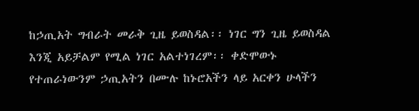ከኃጢአት ግብራት መራቅ ጊዜ ይወስዳል፡፡ ነገር ግን ጊዜ ይወስዳል እንጂ አይቻልም የሚል ነገር አልተነገረም፡፡ ቀድሞውኑ የተጠራነውንም ኃጢአትን በሙሉ ከኑሮአችን ላይ አርቀን ሁላችን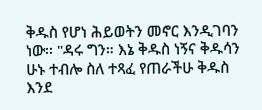ቅዱስ የሆነ ሕይወትን መኖር እንዲገባን ነው፡፡ "ዳሩ ግን። እኔ ቅዱስ ነኝና ቅዱሳን ሁኑ ተብሎ ስለ ተጻፈ የጠራችሁ ቅዱስ እንደ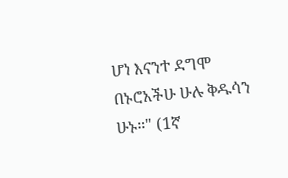ሆነ እናንተ ደግሞ በኑሮአችሁ ሁሉ ቅዱሳን ሁኑ።" (1ኛ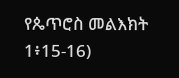የጴጥሮስ መልእክት 1፥15-16)